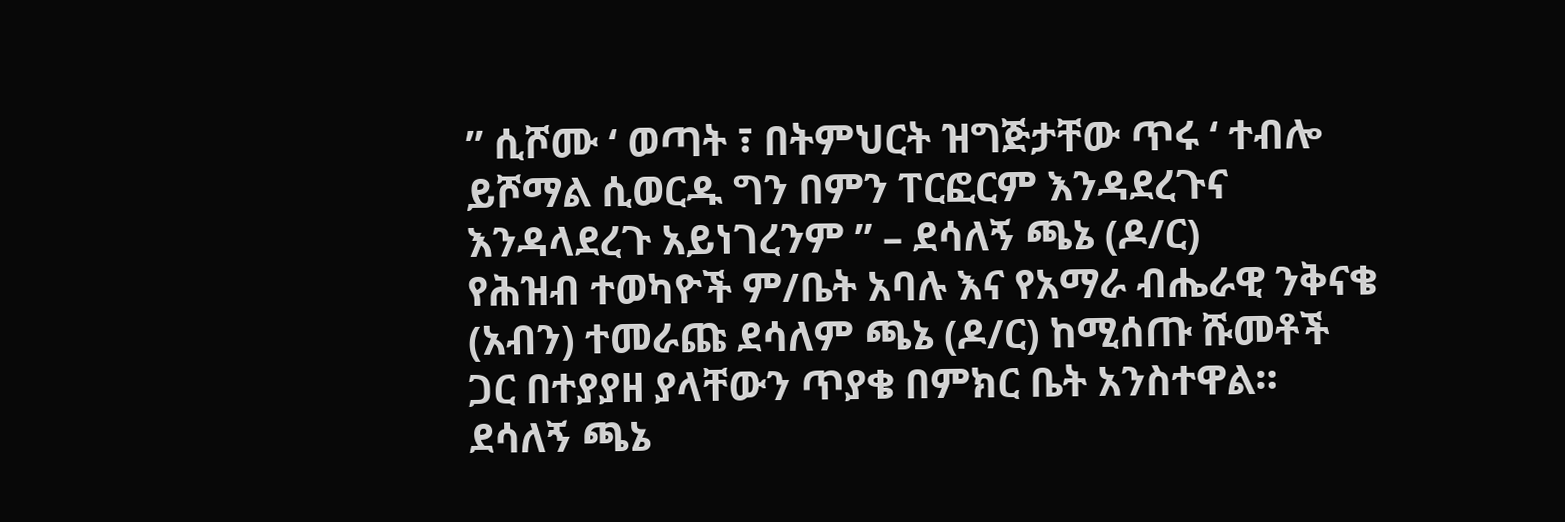” ሲሾሙ ‘ ወጣት ፣ በትምህርት ዝግጅታቸው ጥሩ ‘ ተብሎ ይሾማል ሲወርዱ ግን በምን ፐርፎርም እንዳደረጉና እንዳላደረጉ አይነገረንም ” – ደሳለኝ ጫኔ (ዶ/ር)
የሕዝብ ተወካዮች ም/ቤት አባሉ እና የአማራ ብሔራዊ ንቅናቄ (አብን) ተመራጩ ደሳለም ጫኔ (ዶ/ር) ከሚሰጡ ሹመቶች ጋር በተያያዘ ያላቸውን ጥያቄ በምክር ቤት አንስተዋል።
ደሳለኝ ጫኔ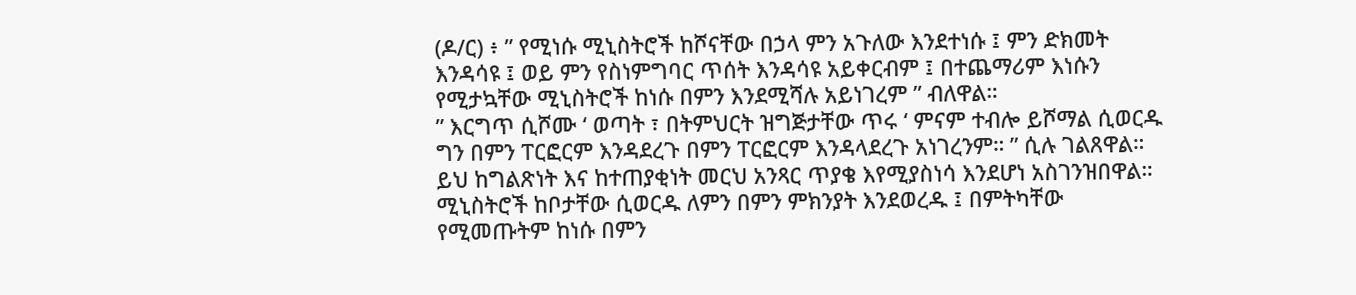(ዶ/ር) ፥ ” የሚነሱ ሚኒስትሮች ከሾናቸው በኃላ ምን አጉለው እንደተነሱ ፤ ምን ድክመት እንዳሳዩ ፤ ወይ ምን የስነምግባር ጥሰት እንዳሳዩ አይቀርብም ፤ በተጨማሪም እነሱን የሚታኳቸው ሚኒስትሮች ከነሱ በምን እንደሚሻሉ አይነገረም ” ብለዋል።
” እርግጥ ሲሾሙ ‘ ወጣት ፣ በትምህርት ዝግጅታቸው ጥሩ ‘ ምናም ተብሎ ይሾማል ሲወርዱ ግን በምን ፐርፎርም እንዳደረጉ በምን ፐርፎርም እንዳላደረጉ አነገረንም። ” ሲሉ ገልጸዋል።
ይህ ከግልጽነት እና ከተጠያቂነት መርህ አንጻር ጥያቄ እየሚያስነሳ እንደሆነ አስገንዝበዋል።
ሚኒስትሮች ከቦታቸው ሲወርዱ ለምን በምን ምክንያት እንደወረዱ ፤ በምትካቸው የሚመጡትም ከነሱ በምን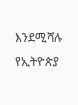እንደሚሻሉ የኢትዮጵያ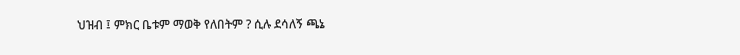ህዝብ ፤ ምክር ቤቱም ማወቅ የለበትም ? ሲሉ ደሳለኝ ጫኔ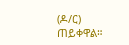(ዶ/ር) ጠይቀዋል።